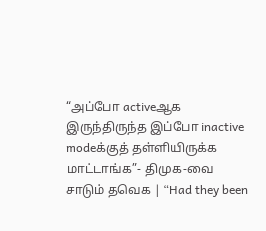“அப்போ activeஆக இருந்திருந்த இப்போ inactive modeக்குத் தள்ளியிருக்க மாட்டாங்க”- திமுக-வை சாடும் தவெக | “Had they been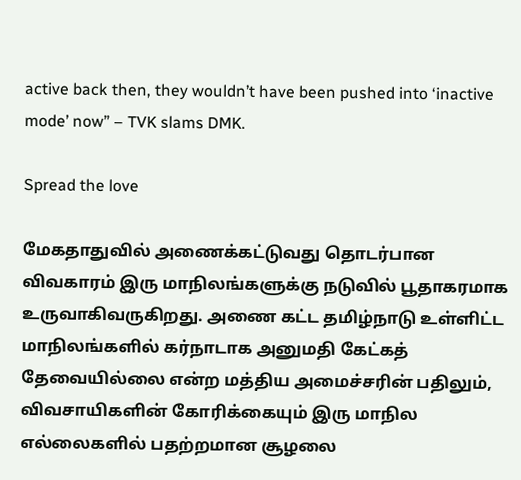active back then, they wouldn’t have been pushed into ‘inactive mode’ now” – TVK slams DMK.

Spread the love

மேகதாதுவில் அணைக்கட்டுவது தொடர்பான விவகாரம் இரு மாநிலங்களுக்கு நடுவில் பூதாகரமாக உருவாகிவருகிறது. அணை கட்ட தமிழ்நாடு உள்ளிட்ட மாநிலங்களில் கர்நாடாக அனுமதி கேட்கத் தேவையில்லை என்ற மத்திய அமைச்சரின் பதிலும், விவசாயிகளின் கோரிக்கையும் இரு மாநில எல்லைகளில் பதற்றமான சூழலை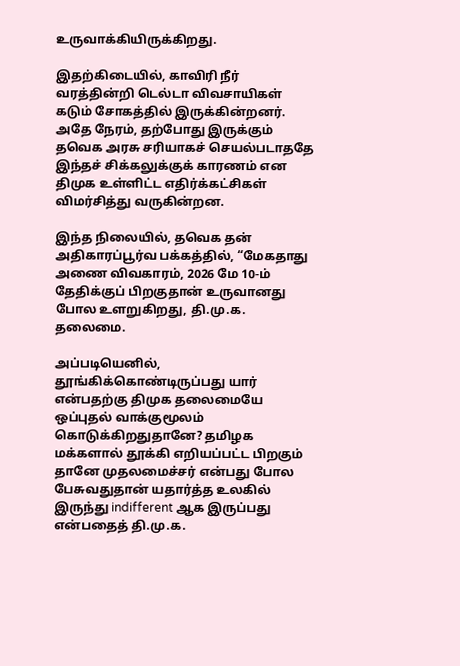உருவாக்கியிருக்கிறது.

இதற்கிடையில், காவிரி நீர் வரத்தின்றி டெல்டா விவசாயிகள் கடும் சோகத்தில் இருக்கின்றனர். அதே நேரம், தற்போது இருக்கும் தவெக அரசு சரியாகச் செயல்படாததே இந்தச் சிக்கலுக்குக் காரணம் என திமுக உள்ளிட்ட எதிர்க்கட்சிகள் விமர்சித்து வருகின்றன.

இந்த நிலையில், தவெக தன் அதிகாரப்பூர்வ பக்கத்தில், “மேகதாது அணை விவகாரம், 2026 மே 10-ம் தேதிக்குப் பிறகுதான் உருவானது போல உளறுகிறது, தி.மு.க. தலைமை.

அப்படியெனில், தூங்கிக்கொண்டிருப்பது யார் என்பதற்கு திமுக தலைமையே ஒப்புதல் வாக்குமூலம் கொடுக்கிறதுதானே? தமிழக மக்களால் தூக்கி எறியப்பட்ட பிறகும் தானே முதலமைச்சர் என்பது போல பேசுவதுதான் யதார்த்த உலகில் இருந்து indifferent ஆக இருப்பது என்பதைத் தி.மு.க.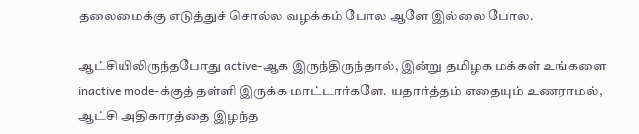தலைமைக்கு எடுத்துச் சொல்ல வழக்கம் போல ஆளே இல்லை போல.

ஆட்சியிலிருந்தபோது active-ஆக இருந்திருந்தால், இன்று தமிழக மக்கள் உங்களை inactive mode-க்குத் தள்ளி இருக்க மாட்டார்களே. யதார்த்தம் எதையும் உணராமல், ஆட்சி அதிகாரத்தை இழந்த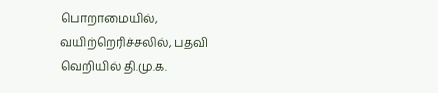பொறாமையில், வயிற்றெரிச்சலில், பதவி வெறியில் தி.மு.க.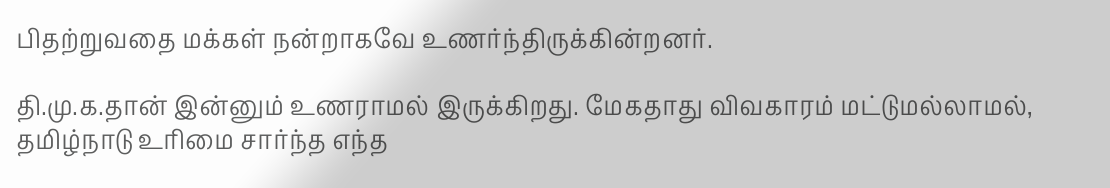பிதற்றுவதை மக்கள் நன்றாகவே உணர்ந்திருக்கின்றனர்.

தி.மு.க.தான் இன்னும் உணராமல் இருக்கிறது. மேகதாது விவகாரம் மட்டுமல்லாமல், தமிழ்நாடு உரிமை சார்ந்த எந்த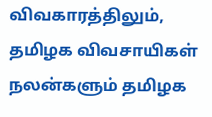விவகாரத்திலும், தமிழக விவசாயிகள் நலன்களும் தமிழக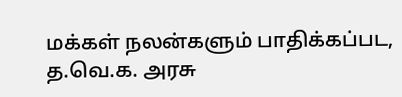மக்கள் நலன்களும் பாதிக்கப்பட, த.வெ.க. அரசு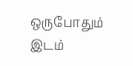ஒருபோதும் இடம்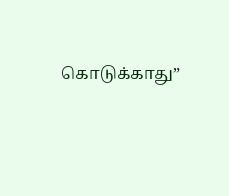கொடுக்காது”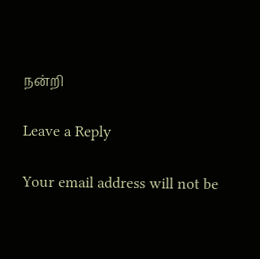நன்றி

Leave a Reply

Your email address will not be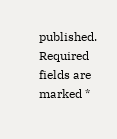published. Required fields are marked *